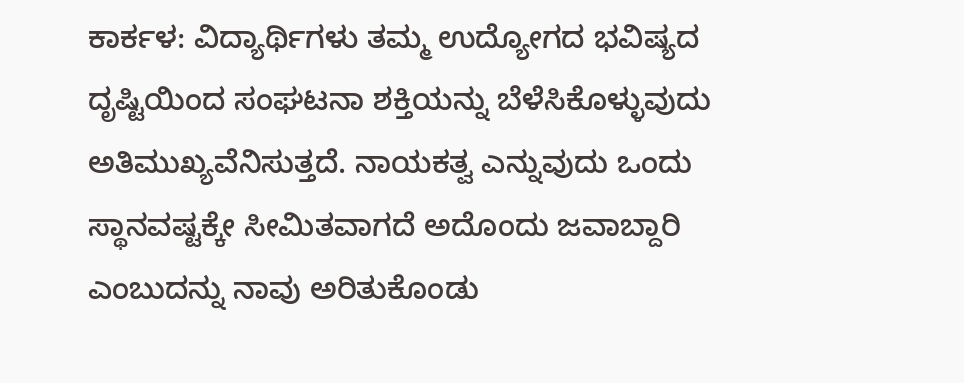ಕಾರ್ಕಳ: ವಿದ್ಯಾರ್ಥಿಗಳು ತಮ್ಮ ಉದ್ಯೋಗದ ಭವಿಷ್ಯದ ದೃಷ್ಟಿಯಿಂದ ಸಂಘಟನಾ ಶಕ್ತಿಯನ್ನು ಬೆಳೆಸಿಕೊಳ್ಳುವುದು ಅತಿಮುಖ್ಯವೆನಿಸುತ್ತದೆ. ನಾಯಕತ್ವ ಎನ್ನುವುದು ಒಂದು ಸ್ಥಾನವಷ್ಟಕ್ಕೇ ಸೀಮಿತವಾಗದೆ ಅದೊಂದು ಜವಾಬ್ದಾರಿ ಎಂಬುದನ್ನು ನಾವು ಅರಿತುಕೊಂಡು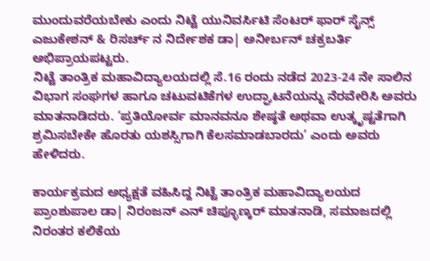ಮುಂದುವರೆಯಬೇಕು ಎಂದು ನಿಟ್ಟೆ ಯುನಿವರ್ಸಿಟಿ ಸೆಂಟರ್ ಫಾರ್ ಸೈನ್ಸ್ ಎಜುಕೇಶನ್ & ರಿಸರ್ಚ್ ನ ನಿರ್ದೇಶಕ ಡಾ| ಅನೀರ್ಬನ್ ಚಕ್ರಬರ್ತಿ ಅಭಿಪ್ರಾಯಪಟ್ಟರು.
ನಿಟ್ಟೆ ತಾಂತ್ರಿಕ ಮಹಾವಿದ್ಯಾಲಯದಲ್ಲಿ ಸೆ.16 ರಂದು ನಡೆದ 2023-24 ನೇ ಸಾಲಿನ ವಿಭಾಗ ಸಂಘಗಳ ಹಾಗೂ ಚಟುವಟಿಕೆಗಳ ಉದ್ಘಾಟನೆಯನ್ನು ನೆರವೇರಿಸಿ ಅವರು ಮಾತನಾಡಿದರು. ‘ಪ್ರತಿಯೋರ್ವ ಮಾನವನೂ ಶೇಷ್ಠತೆ ಅಥವಾ ಉತ್ಕೃಷ್ಟತೆಗಾಗಿ ಶ್ರಮಿಸಬೇಕೇ ಹೊರತು ಯಶಸ್ಸಿಗಾಗಿ ಕೆಲಸಮಾಡಬಾರದು’ ಎಂದು ಅವರು ಹೇಳಿದರು.

ಕಾರ್ಯಕ್ರಮದ ಅಧ್ಯಕ್ಷತೆ ವಹಿಸಿದ್ದ ನಿಟ್ಟೆ ತಾಂತ್ರಿಕ ಮಹಾವಿದ್ಯಾಲಯದ ಪ್ರಾಂಶುಪಾಲ ಡಾ| ನಿರಂಜನ್ ಎನ್ ಚಿಪ್ಳೂಣ್ಕರ್ ಮಾತನಾಡಿ, ಸಮಾಜದಲ್ಲಿ ನಿರಂತರ ಕಲಿಕೆಯ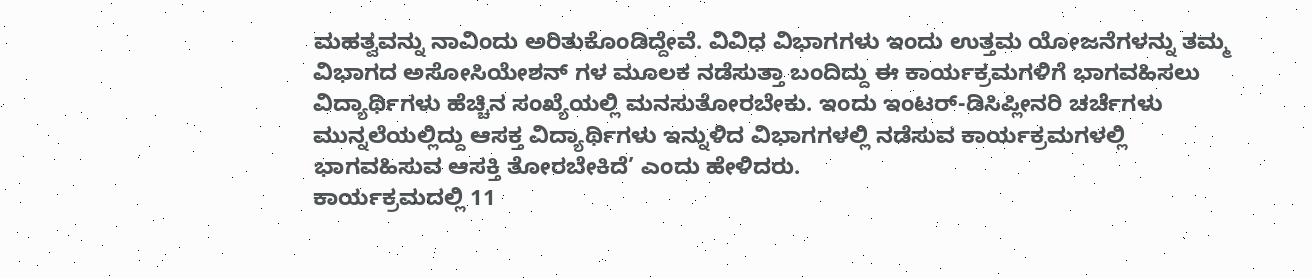ಮಹತ್ವವನ್ನು ನಾವಿಂದು ಅರಿತುಕೊಂಡಿದ್ದೇವೆ. ವಿವಿಧ ವಿಭಾಗಗಳು ಇಂದು ಉತ್ತಮ ಯೋಜನೆಗಳನ್ನು ತಮ್ಮ ವಿಭಾಗದ ಅಸೋಸಿಯೇಶನ್ ಗಳ ಮೂಲಕ ನಡೆಸುತ್ತಾ ಬಂದಿದ್ದು ಈ ಕಾರ್ಯಕ್ರಮಗಳಿಗೆ ಭಾಗವಹಿಸಲು ವಿದ್ಯಾರ್ಥಿಗಳು ಹೆಚ್ಚಿನ ಸಂಖ್ಯೆಯಲ್ಲಿ ಮನಸುತೋರಬೇಕು. ಇಂದು ಇಂಟರ್-ಡಿಸಿಪ್ಲೀನರಿ ಚರ್ಚೆಗಳು ಮುನ್ನಲೆಯಲ್ಲಿದ್ದು ಆಸಕ್ತ ವಿದ್ಯಾರ್ಥಿಗಳು ಇನ್ನುಳಿದ ವಿಭಾಗಗಳಲ್ಲಿ ನಡೆಸುವ ಕಾರ್ಯಕ್ರಮಗಳಲ್ಲಿ ಭಾಗವಹಿಸುವ ಆಸಕ್ತಿ ತೋರಬೇಕಿದೆ’ ಎಂದು ಹೇಳಿದರು.
ಕಾರ್ಯಕ್ರಮದಲ್ಲಿ 11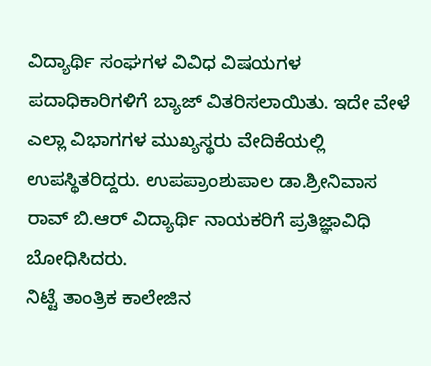ವಿದ್ಯಾರ್ಥಿ ಸಂಘಗಳ ವಿವಿಧ ವಿಷಯಗಳ ಪದಾಧಿಕಾರಿಗಳಿಗೆ ಬ್ಯಾಜ್ ವಿತರಿಸಲಾಯಿತು. ಇದೇ ವೇಳೆ ಎಲ್ಲಾ ವಿಭಾಗಗಳ ಮುಖ್ಯಸ್ಥರು ವೇದಿಕೆಯಲ್ಲಿ ಉಪಸ್ಥಿತರಿದ್ದರು. ಉಪಪ್ರಾಂಶುಪಾಲ ಡಾ.ಶ್ರೀನಿವಾಸ ರಾವ್ ಬಿ.ಆರ್ ವಿದ್ಯಾರ್ಥಿ ನಾಯಕರಿಗೆ ಪ್ರತಿಜ್ಞಾವಿಧಿ ಬೋಧಿಸಿದರು.
ನಿಟ್ಟೆ ತಾಂತ್ರಿಕ ಕಾಲೇಜಿನ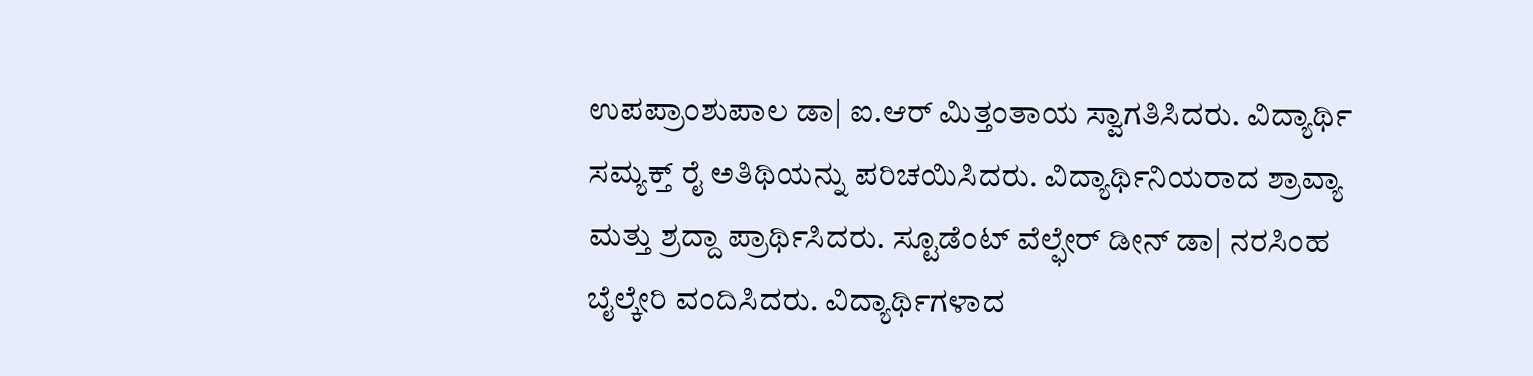ಉಪಪ್ರಾಂಶುಪಾಲ ಡಾ| ಐ.ಆರ್ ಮಿತ್ತಂತಾಯ ಸ್ವಾಗತಿಸಿದರು. ವಿದ್ಯಾರ್ಥಿ ಸಮ್ಯಕ್ತ್ ರೈ ಅತಿಥಿಯನ್ನು ಪರಿಚಯಿಸಿದರು. ವಿದ್ಯಾರ್ಥಿನಿಯರಾದ ಶ್ರಾವ್ಯಾ ಮತ್ತು ಶ್ರದ್ದಾ ಪ್ರಾರ್ಥಿಸಿದರು. ಸ್ಟೂಡೆಂಟ್ ವೆಲ್ಫೇರ್ ಡೀನ್ ಡಾ| ನರಸಿಂಹ ಬೈಲ್ಕೇರಿ ವಂದಿಸಿದರು. ವಿದ್ಯಾರ್ಥಿಗಳಾದ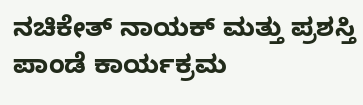ನಚಿಕೇತ್ ನಾಯಕ್ ಮತ್ತು ಪ್ರಶಸ್ತಿ ಪಾಂಡೆ ಕಾರ್ಯಕ್ರಮ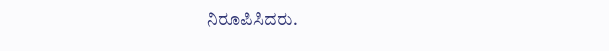ನಿರೂಪಿಸಿದರು.